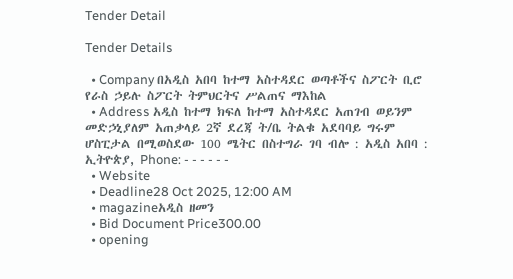Tender Detail

Tender Details

  • Company በአዲስ አበባ ከተማ አስተዳደር ወጣቶችና ስፖርት ቢሮ የራስ ኃይሉ ስፖርት ትምህርትና ሥልጠና ማእከል
  • Address አዲስ ከተማ ክፍለ ከተማ አስተዳደር አጠገብ ወይንም መድኃኒያለም አጠቃላይ 2ኛ ደረጃ ት/ቤ ትልቁ አደባባይ ግሩም ሆስፒታል በሚወስደው 100 ሜትር በስተግራ ገባ ብሎ : አዲስ አበባ : ኢትዮጵያ, Phone: - - - - - -
  • Website
  • Deadline28 Oct 2025, 12:00 AM
  • magazineአዲስ ዘመን
  • Bid Document Price300.00
  • opening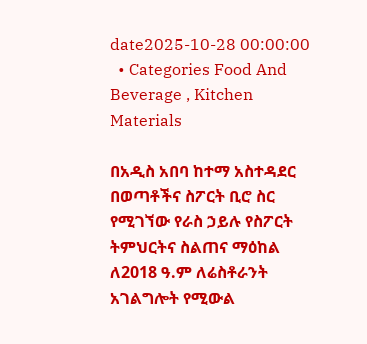date2025-10-28 00:00:00
  • Categories Food And Beverage , Kitchen Materials

በአዲስ አበባ ከተማ አስተዳደር በወጣቶችና ስፖርት ቢሮ ስር የሚገኘው የራስ ኃይሉ የስፖርት ትምህርትና ስልጠና ማዕከል ለ2018 ዓ.ም ለሬስቶራንት አገልግሎት የሚውል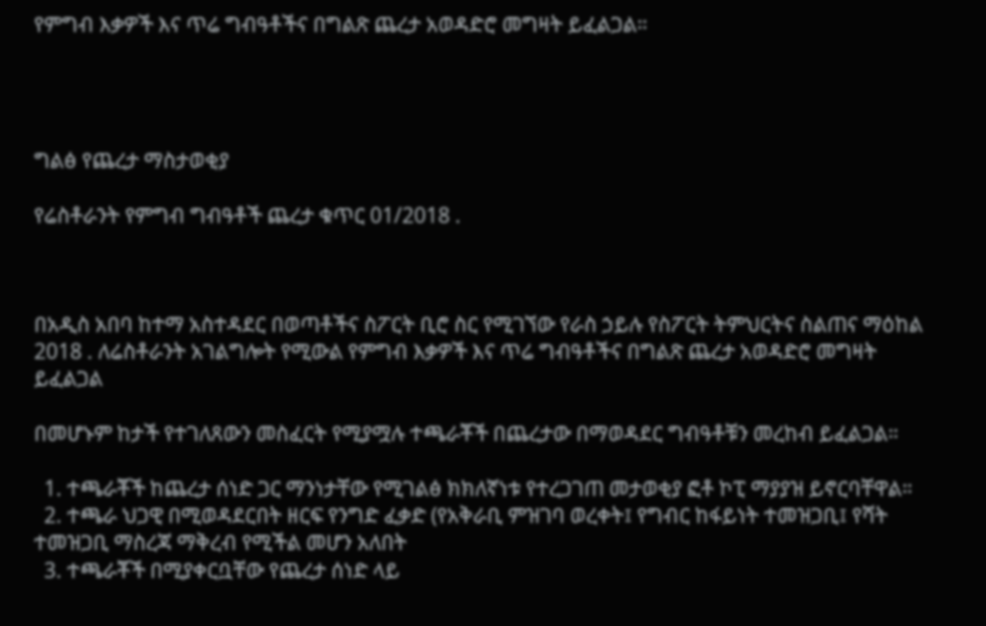የምግብ እቃዎች እና ጥሬ ግብዓቶችና በግልጽ ጨረታ አወዳድሮ መግዛት ይፈልጋል።




ግልፅ የጨረታ ማስታወቂያ

የሬስቶራንት የምግብ ግብዓቶች ጨረታ ቁጥር 01/2018 .



በአዲስ አበባ ከተማ አስተዳደር በወጣቶችና ስፖርት ቢሮ ስር የሚገኘው የራስ ኃይሉ የስፖርት ትምህርትና ስልጠና ማዕከል 2018 . ለሬስቶራንት አገልግሎት የሚውል የምግብ እቃዎች እና ጥሬ ግብዓቶችና በግልጽ ጨረታ አወዳድሮ መግዛት ይፈልጋል

በመሆኑም ከታች የተገለጸውን መስፈርት የሚያሟሉ ተጫራቾች በጨረታው በማወዳደር ግብዓቶቹን መረከብ ይፈልጋል።

  1. ተጫራቾች ከጨረታ ሰነድ ጋር ማንነታቸው የሚገልፅ ክክለኛነቱ የተረጋገጠ መታወቂያ ፎቶ ኮፒ ማያያዝ ይኖርባቸዋል።
  2. ተጫራ ህጋዊ በሚወዳደርበት ዘርፍ የንግድ ፈቃድ (የአቅራቢ ምዝገባ ወረቀት፤ የግብር ከፋይነት ተመዝጋቢ፤ የሻት ተመዝጋቢ ማስረጃ ማቅረብ የሚችል መሆን አለበት
  3. ተጫራቾች በሚያቀርቧቸው የጨረታ ሰነድ ላይ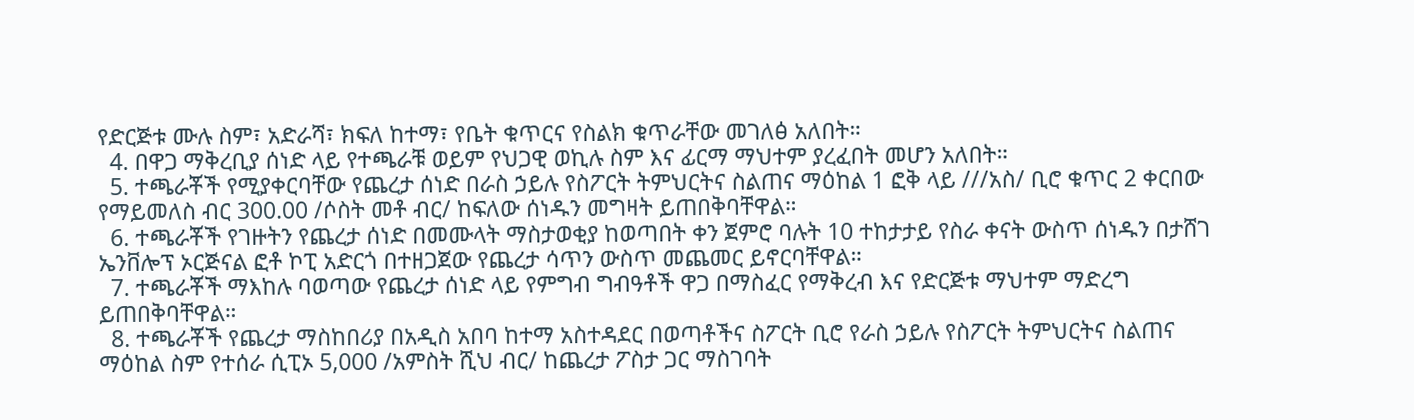የድርጅቱ ሙሉ ስም፣ አድራሻ፣ ክፍለ ከተማ፣ የቤት ቁጥርና የስልክ ቁጥራቸው መገለፅ አለበት።
  4. በዋጋ ማቅረቢያ ሰነድ ላይ የተጫራቹ ወይም የህጋዊ ወኪሉ ስም እና ፊርማ ማህተም ያረፈበት መሆን አለበት።
  5. ተጫራቾች የሚያቀርባቸው የጨረታ ሰነድ በራስ ኃይሉ የስፖርት ትምህርትና ስልጠና ማዕከል 1 ፎቅ ላይ ///አስ/ ቢሮ ቁጥር 2 ቀርበው የማይመለስ ብር 300.00 /ሶስት መቶ ብር/ ከፍለው ሰነዱን መግዛት ይጠበቅባቸዋል።
  6. ተጫራቾች የገዙትን የጨረታ ሰነድ በመሙላት ማስታወቂያ ከወጣበት ቀን ጀምሮ ባሉት 10 ተከታታይ የስራ ቀናት ውስጥ ሰነዱን በታሸገ ኤንቨሎፕ ኦርጅናል ፎቶ ኮፒ አድርጎ በተዘጋጀው የጨረታ ሳጥን ውስጥ መጨመር ይኖርባቸዋል።
  7. ተጫራቾች ማእከሉ ባወጣው የጨረታ ሰነድ ላይ የምግብ ግብዓቶች ዋጋ በማስፈር የማቅረብ እና የድርጅቱ ማህተም ማድረግ ይጠበቅባቸዋል።
  8. ተጫራቾች የጨረታ ማስከበሪያ በአዲስ አበባ ከተማ አስተዳደር በወጣቶችና ስፖርት ቢሮ የራስ ኃይሉ የስፖርት ትምህርትና ስልጠና ማዕከል ስም የተሰራ ሲፒኦ 5,000 /አምስት ሺህ ብር/ ከጨረታ ፖስታ ጋር ማስገባት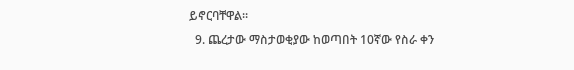ይኖርባቸዋል።
  9. ጨረታው ማስታወቂያው ከወጣበት 10ኛው የስራ ቀን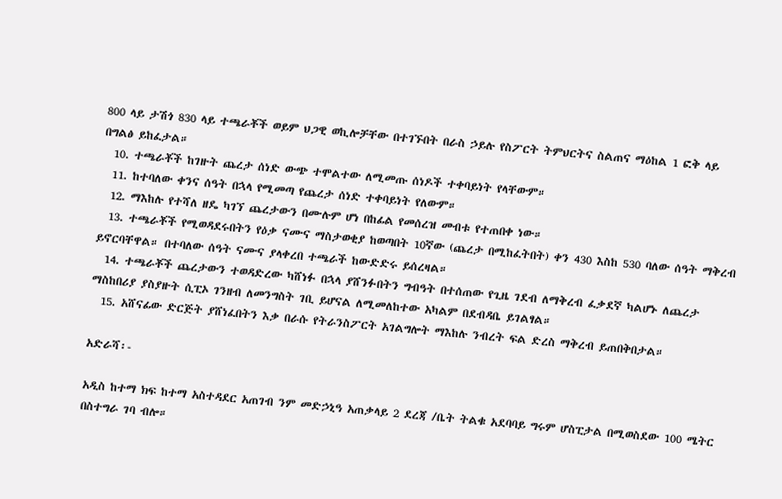800 ላይ ታሽጎ 830 ላይ ተጫራቾች ወይም ህጋዊ ወኪሎቻቸው በተገኙበት በራስ ኃይሉ የስፖርት ትምህርትና ስልጠና ማዕከል 1 ፎቅ ላይ በግልፅ ይከፈታል።
  10. ተጫራቾች ከገዙት ጨረታ ሰነድ ውጭ ተሞልተው ለሚመጡ ሰነዶች ተቀባይነት የላቸውም።
  11. ከተባለው ቀንና ሰዓት በኋላ የሚመጣ የጨረታ ሰነድ ተቀባይነት የለውም።
  12. ማእከሉ የተሻለ ዘዴ ካገኘ ጨረታውን በሙሉም ሆነ በከፊል የመሰረዝ መብቱ የተጠበቀ ነው።
  13. ተጫራቾች የሚወዳደሩበትን የዕቃ ናሙና ማስታወቂያ ከወጣበት 10ኛው (ጨረታ በሚከፈትበት) ቀን 430 እስከ 530 ባለው ሰዓት ማቅረብ ይኖርባቸዋል። በተባለው ሰዓት ናሙና ያላቀረበ ተጫራች ከውድድሩ ይሰረዛል።
  14. ተጫራቾች ጨረታውን ተወዳድረው ካሸነፉ በኋላ ያሸንፉበትን ግብዓት በተሰጠው የጊዜ ገደብ ለማቅረብ ፈቃደኛ ካልሆኑ ለጨረታ ማስከበሪያ ያስያዙት ሲፒኦ ገንዘብ ለመንግስት ገቢ ይሆናል ለሚመለከተው አካልም በደብዳቤ ይገልፃል።
  15. አሸናፊው ድርጅት ያሸነፈበትን እቃ በራሱ የትራንስፖርት አገልግሎት ማእከሉ ንብረት ፍል ድረስ ማቅረብ ይጠበቅበታል።

አድራሻ፡-

አዲስ ከተማ ክፍ ከተማ አስተዳደር አጠገብ ንም መድኃኒዓ አጠቃላይ 2 ደረጃ /ቤት ትልቁ አደባባይ ግሩም ሆስፒታል በሚወስደው 100 ሜትር በስተግራ ገባ ብሎ።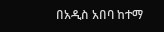በአዲስ አበባ ከተማ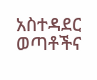አስተዳደር ወጣቶችና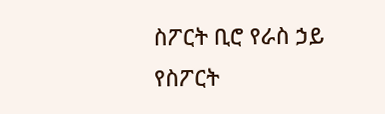ስፖርት ቢሮ የራስ ኃይ የስፖርት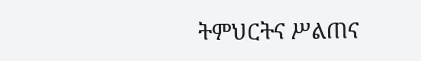ትምህርትና ሥልጠና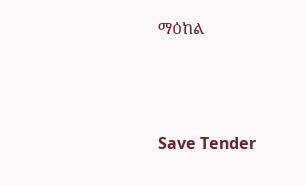ማዕከል



Save Tender